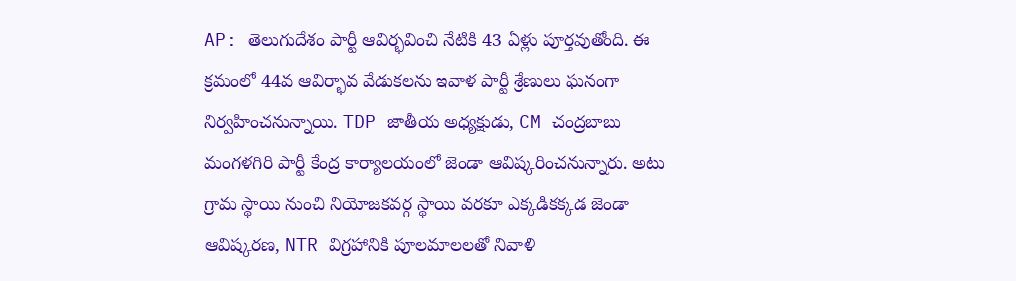AP: తెలుగుదేశం పార్టీ ఆవిర్భవించి నేటికి 43 ఏళ్లు పూర్తవుతోంది. ఈ క్రమంలో 44వ ఆవిర్భావ వేడుకలను ఇవాళ పార్టీ శ్రేణులు ఘనంగా నిర్వహించనున్నాయి. TDP జాతీయ అధ్యక్షుడు, CM చంద్రబాబు మంగళగిరి పార్టీ కేంద్ర కార్యాలయంలో జెండా ఆవిష్కరించనున్నారు. అటు గ్రామ స్థాయి నుంచి నియోజకవర్గ స్థాయి వరకూ ఎక్కడికక్కడ జెండా ఆవిష్కరణ, NTR విగ్రహానికి పూలమాలలతో నివాళి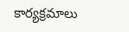కార్యక్రమాలు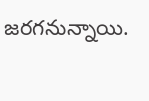జరగనున్నాయి.